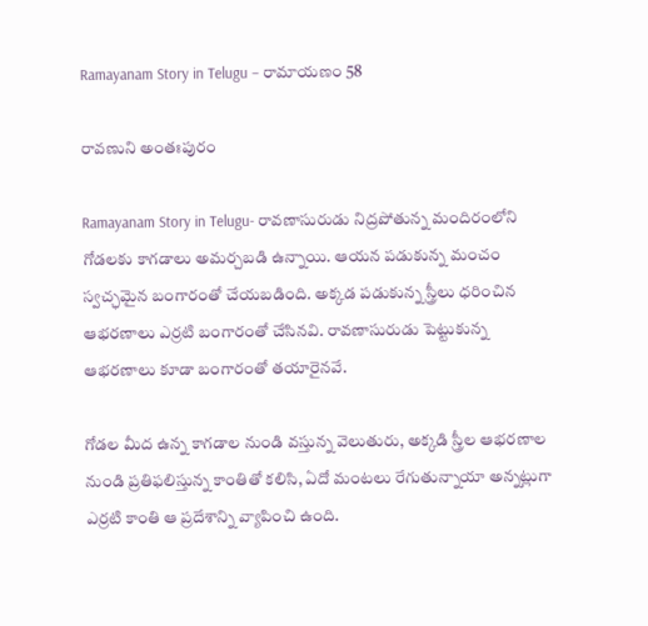Ramayanam Story in Telugu – రామాయణం 58

రావణుని అంతఃపురం

Ramayanam Story in Telugu- రావణాసురుడు నిద్రపోతున్న మందిరంలోని గోడలకు కాగడాలు అమర్చబడి ఉన్నాయి. ఆయన పడుకున్న మంచం స్వచ్ఛమైన బంగారంతో చేయబడింది. అక్కడ పడుకున్న స్త్రీలు ధరించిన ఆభరణాలు ఎర్రటి బంగారంతో చేసినవి. రావణాసురుడు పెట్టుకున్న ఆభరణాలు కూడా బంగారంతో తయారైనవే.

గోడల మీద ఉన్న కాగడాల నుండి వస్తున్న వెలుతురు, అక్కడి స్త్రీల ఆభరణాల నుండి ప్రతిఫలిస్తున్న కాంతితో కలిసి, ఏదో మంటలు రేగుతున్నాయా అన్నట్లుగా ఎర్రటి కాంతి ఆ ప్రదేశాన్ని వ్యాపించి ఉంది.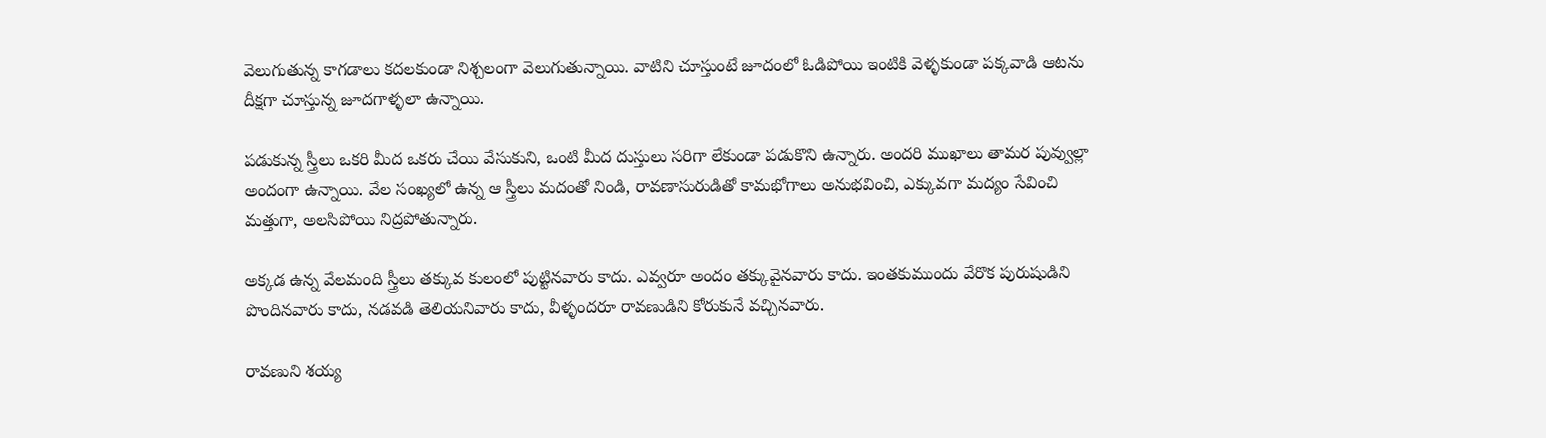వెలుగుతున్న కాగడాలు కదలకుండా నిశ్చలంగా వెలుగుతున్నాయి. వాటిని చూస్తుంటే జూదంలో ఓడిపోయి ఇంటికి వెళ్ళకుండా పక్కవాడి ఆటను దీక్షగా చూస్తున్న జూదగాళ్ళలా ఉన్నాయి.

పడుకున్న స్త్రీలు ఒకరి మీద ఒకరు చేయి వేసుకుని, ఒంటి మీద దుస్తులు సరిగా లేకుండా పడుకొని ఉన్నారు. అందరి ముఖాలు తామర పువ్వుల్లా అందంగా ఉన్నాయి. వేల సంఖ్యలో ఉన్న ఆ స్త్రీలు మదంతో నిండి, రావణాసురుడితో కామభోగాలు అనుభవించి, ఎక్కువగా మద్యం సేవించి మత్తుగా, అలసిపోయి నిద్రపోతున్నారు.

అక్కడ ఉన్న వేలమంది స్త్రీలు తక్కువ కులంలో పుట్టినవారు కాదు. ఎవ్వరూ అందం తక్కువైనవారు కాదు. ఇంతకుముందు వేరొక పురుషుడిని పొందినవారు కాదు, నడవడి తెలియనివారు కాదు, వీళ్ళందరూ రావణుడిని కోరుకునే వచ్చినవారు.

రావణుని శయ్య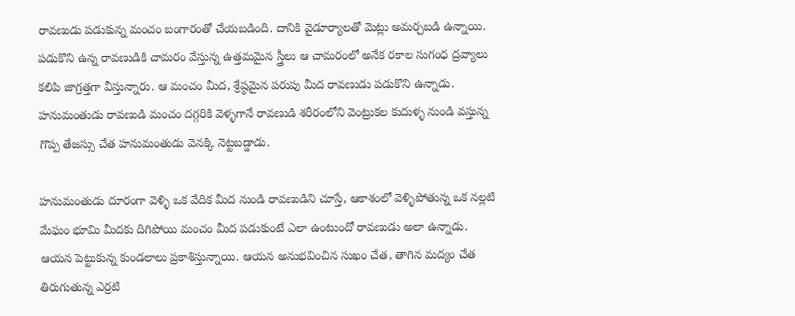రావణుడు పడుకున్న మంచం బంగారంతో చేయబడింది. దానికి వైడూర్యాలతో మెట్లు అమర్చబడి ఉన్నాయి. పడుకొని ఉన్న రావణుడికి చామరం వేస్తున్న ఉత్తమమైన స్త్రీలు ఆ చామరంలో అనేక రకాల సుగంధ ద్రవ్యాలు కలిపి జాగ్రత్తగా వీస్తున్నారు. ఆ మంచం మీద, శ్రేష్ఠమైన పరుపు మీద రావణుడు పడుకొని ఉన్నాడు. హనుమంతుడు రావణుడి మంచం దగ్గరికి వెళ్ళగానే రావణుడి శరీరంలోని వెంట్రుకల కుదుళ్ళ నుండి వస్తున్న గొప్ప తేజస్సు చేత హనుమంతుడు వెనక్కి నెట్టబడ్డాడు.

హనుమంతుడు దూరంగా వెళ్ళి ఒక వేదిక మీద నుండి రావణుడిని చూస్తే, ఆకాశంలో వెళ్ళిపోతున్న ఒక నల్లటి మేఘం భూమి మీదకు దిగిపోయి మంచం మీద పడుకుంటే ఎలా ఉంటుందో రావణుడు అలా ఉన్నాడు. ఆయన పెట్టుకున్న కుండలాలు ప్రకాశిస్తున్నాయి. ఆయన అనుభవించిన సుఖం చేత, తాగిన మద్యం చేత తిరుగుతున్న ఎర్రటి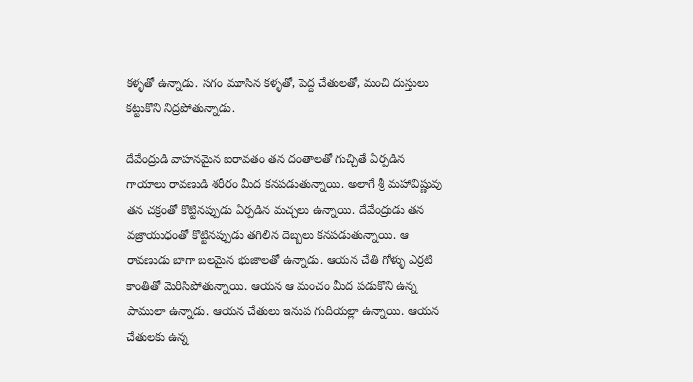కళ్ళతో ఉన్నాడు. సగం మూసిన కళ్ళతో, పెద్ద చేతులతో, మంచి దుస్తులు కట్టుకొని నిద్రపోతున్నాడు.

దేవేంద్రుడి వాహనమైన ఐరావతం తన దంతాలతో గుచ్చితే ఏర్పడిన గాయాలు రావణుడి శరీరం మీద కనపడుతున్నాయి. అలాగే శ్రీ మహావిష్ణువు తన చక్రంతో కొట్టినప్పుడు ఏర్పడిన మచ్చలు ఉన్నాయి. దేవేంద్రుడు తన వజ్రాయుధంతో కొట్టినప్పుడు తగిలిన దెబ్బలు కనపడుతున్నాయి. ఆ రావణుడు బాగా బలమైన భుజాలతో ఉన్నాడు. ఆయన చేతి గోళ్ళు ఎర్రటి కాంతితో మెరిసిపోతున్నాయి. ఆయన ఆ మంచం మీద పడుకొని ఉన్న పాములా ఉన్నాడు. ఆయన చేతులు ఇనుప గుదియల్లా ఉన్నాయి. ఆయన చేతులకు ఉన్న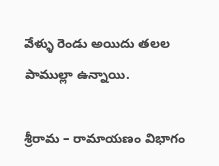వేళ్ళు రెండు అయిదు తలల పాముల్లా ఉన్నాయి.

శ్రీరామ – రామాయణం విభాగం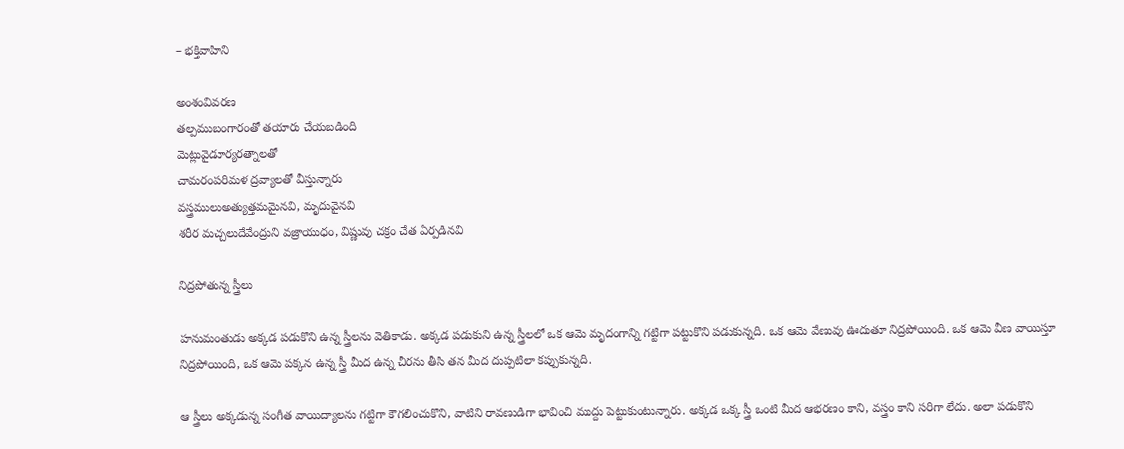– భక్తివాహిని

అంశంవివరణ
తల్పముబంగారంతో తయారు చేయబడింది
మెట్లువైడూర్యరత్నాలతో
చామరంపరిమళ ద్రవ్యాలతో వీస్తున్నారు
వస్త్రములుఅత్యుత్తమమైనవి, మృదువైనవి
శరీర మచ్చలుదేవేంద్రుని వజ్రాయుధం, విష్ణువు చక్రం చేత ఏర్పడినవి

నిద్రపోతున్న స్త్రీలు

హనుమంతుడు అక్కడ పడుకొని ఉన్న స్త్రీలను వెతికాడు. అక్కడ పడుకుని ఉన్న స్త్రీలలో ఒక ఆమె మృదంగాన్ని గట్టిగా పట్టుకొని పడుకున్నది. ఒక ఆమె వేణువు ఊదుతూ నిద్రపోయింది. ఒక ఆమె వీణ వాయిస్తూ నిద్రపోయింది, ఒక ఆమె పక్కన ఉన్న స్త్రీ మీద ఉన్న చీరను తీసి తన మీద దుప్పటిలా కప్పుకున్నది.

ఆ స్త్రీలు అక్కడున్న సంగీత వాయిద్యాలను గట్టిగా కౌగలించుకొని, వాటిని రావణుడిగా భావించి ముద్దు పెట్టుకుంటున్నారు. అక్కడ ఒక్క స్త్రీ ఒంటి మీద ఆభరణం కాని, వస్త్రం కాని సరిగా లేదు. అలా పడుకొని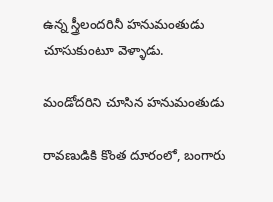ఉన్న స్త్రీలందరినీ హనుమంతుడు చూసుకుంటూ వెళ్ళాడు.

మండోదరిని చూసిన హనుమంతుడు

రావణుడికి కొంత దూరంలో, బంగారు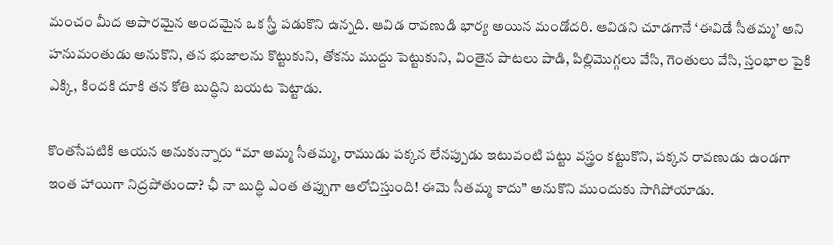మంచం మీద అపారమైన అందమైన ఒక స్త్రీ పడుకొని ఉన్నది. ఆవిడ రావణుడి భార్య అయిన మండోదరి. ఆవిడని చూడగానే ‘ఈవిడే సీతమ్మ’ అని హనుమంతుడు అనుకొని, తన భుజాలను కొట్టుకుని, తోకను ముద్దు పెట్టుకుని, వింతైన పాటలు పాడి, పిల్లిమొగ్గలు వేసి, గెంతులు వేసి, స్తంభాల పైకి ఎక్కి, కిందకి దూకి తన కోతి బుద్ధిని బయట పెట్టాడు.

కొంతసేపటికి ఆయన అనుకున్నారు “మా అమ్మ సీతమ్మ, రాముడు పక్కన లేనప్పుడు ఇటువంటి పట్టు వస్త్రం కట్టుకొని, పక్కన రావణుడు ఉండగా ఇంత హాయిగా నిద్రపోతుందా? ఛీ నా బుద్ధి ఎంత తప్పుగా ఆలోచిస్తుంది! ఈమె సీతమ్మ కాదు” అనుకొని ముందుకు సాగిపోయాడు.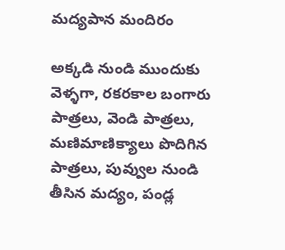మద్యపాన మందిరం

అక్కడి నుండి ముందుకు వెళ్ళగా, రకరకాల బంగారు పాత్రలు, వెండి పాత్రలు, మణిమాణిక్యాలు పొదిగిన పాత్రలు, పువ్వుల నుండి తీసిన మద్యం, పండ్ల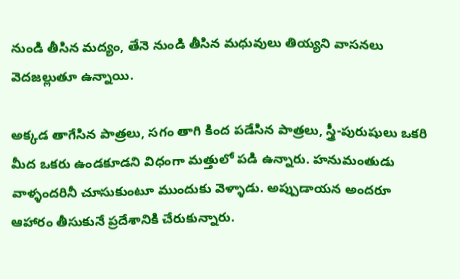నుండి తీసిన మద్యం, తేనె నుండి తీసిన మధువులు తియ్యని వాసనలు వెదజల్లుతూ ఉన్నాయి.

అక్కడ తాగేసిన పాత్రలు, సగం తాగి కింద పడేసిన పాత్రలు, స్త్రీ-పురుషులు ఒకరి మీద ఒకరు ఉండకూడని విధంగా మత్తులో పడి ఉన్నారు. హనుమంతుడు వాళ్ళందరినీ చూసుకుంటూ ముందుకు వెళ్ళాడు. అప్పుడాయన అందరూ ఆహారం తీసుకునే ప్రదేశానికి చేరుకున్నారు.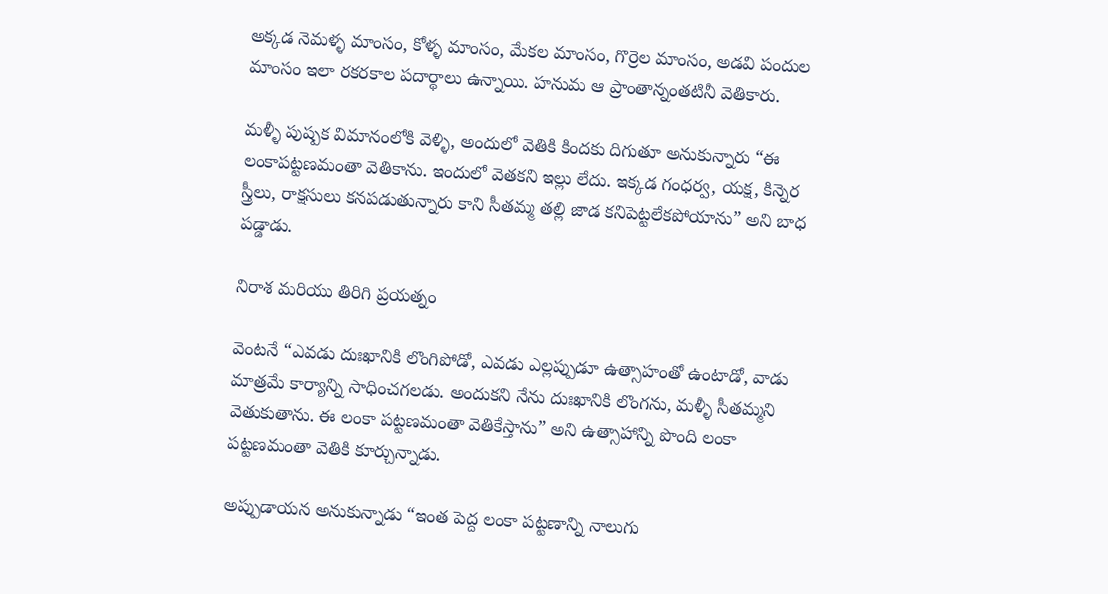అక్కడ నెమళ్ళ మాంసం, కోళ్ళ మాంసం, మేకల మాంసం, గొర్రెల మాంసం, అడవి పందుల మాంసం ఇలా రకరకాల పదార్థాలు ఉన్నాయి. హనుమ ఆ ప్రాంతాన్నంతటినీ వెతికారు.

మళ్ళీ పుష్పక విమానంలోకి వెళ్ళి, అందులో వెతికి కిందకు దిగుతూ అనుకున్నారు “ఈ లంకాపట్టణమంతా వెతికాను. ఇందులో వెతకని ఇల్లు లేదు. ఇక్కడ గంధర్వ, యక్ష, కిన్నెర స్త్రీలు, రాక్షసులు కనపడుతున్నారు కాని సీతమ్మ తల్లి జాడ కనిపెట్టలేకపోయాను” అని బాధ పడ్డాడు.

నిరాశ మరియు తిరిగి ప్రయత్నం

వెంటనే “ఎవడు దుఃఖానికి లొంగిపోడో, ఎవడు ఎల్లప్పుడూ ఉత్సాహంతో ఉంటాడో, వాడు మాత్రమే కార్యాన్ని సాధించగలడు. అందుకని నేను దుఃఖానికి లొంగను, మళ్ళీ సీతమ్మని వెతుకుతాను. ఈ లంకా పట్టణమంతా వెతికేస్తాను” అని ఉత్సాహాన్ని పొంది లంకా పట్టణమంతా వెతికి కూర్చున్నాడు.

అప్పుడాయన అనుకున్నాడు “ఇంత పెద్ద లంకా పట్టణాన్ని నాలుగు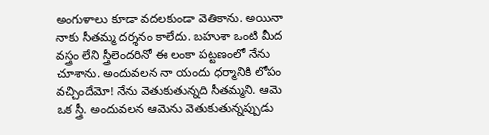అంగుళాలు కూడా వదలకుండా వెతికాను. అయినా నాకు సీతమ్మ దర్శనం కాలేదు. బహుశా ఒంటి మీద వస్త్రం లేని స్త్రీలెందరినో ఈ లంకా పట్టణంలో నేను చూశాను. అందువలన నా యందు ధర్మానికి లోపం వచ్చిందేమో! నేను వెతుకుతున్నది సీతమ్మని. ఆమె ఒక స్త్రీ. అందువలన ఆమెను వెతుకుతున్నప్పుడు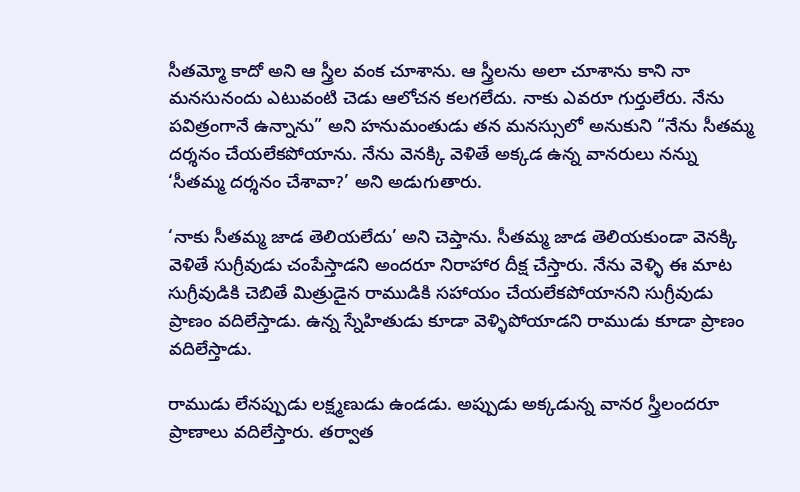సీతమ్మో కాదో అని ఆ స్త్రీల వంక చూశాను. ఆ స్త్రీలను అలా చూశాను కాని నా మనసునందు ఎటువంటి చెడు ఆలోచన కలగలేదు. నాకు ఎవరూ గుర్తులేరు. నేను పవిత్రంగానే ఉన్నాను” అని హనుమంతుడు తన మనస్సులో అనుకుని “నేను సీతమ్మ దర్శనం చేయలేకపోయాను. నేను వెనక్కి వెళితే అక్కడ ఉన్న వానరులు నన్ను ‘సీతమ్మ దర్శనం చేశావా?’ అని అడుగుతారు.

‘నాకు సీతమ్మ జాడ తెలియలేదు’ అని చెప్తాను. సీతమ్మ జాడ తెలియకుండా వెనక్కి వెళితే సుగ్రీవుడు చంపేస్తాడని అందరూ నిరాహార దీక్ష చేస్తారు. నేను వెళ్ళి ఈ మాట సుగ్రీవుడికి చెబితే మిత్రుడైన రాముడికి సహాయం చేయలేకపోయానని సుగ్రీవుడు ప్రాణం వదిలేస్తాడు. ఉన్న స్నేహితుడు కూడా వెళ్ళిపోయాడని రాముడు కూడా ప్రాణం వదిలేస్తాడు.

రాముడు లేనప్పుడు లక్ష్మణుడు ఉండడు. అప్పుడు అక్కడున్న వానర స్త్రీలందరూ ప్రాణాలు వదిలేస్తారు. తర్వాత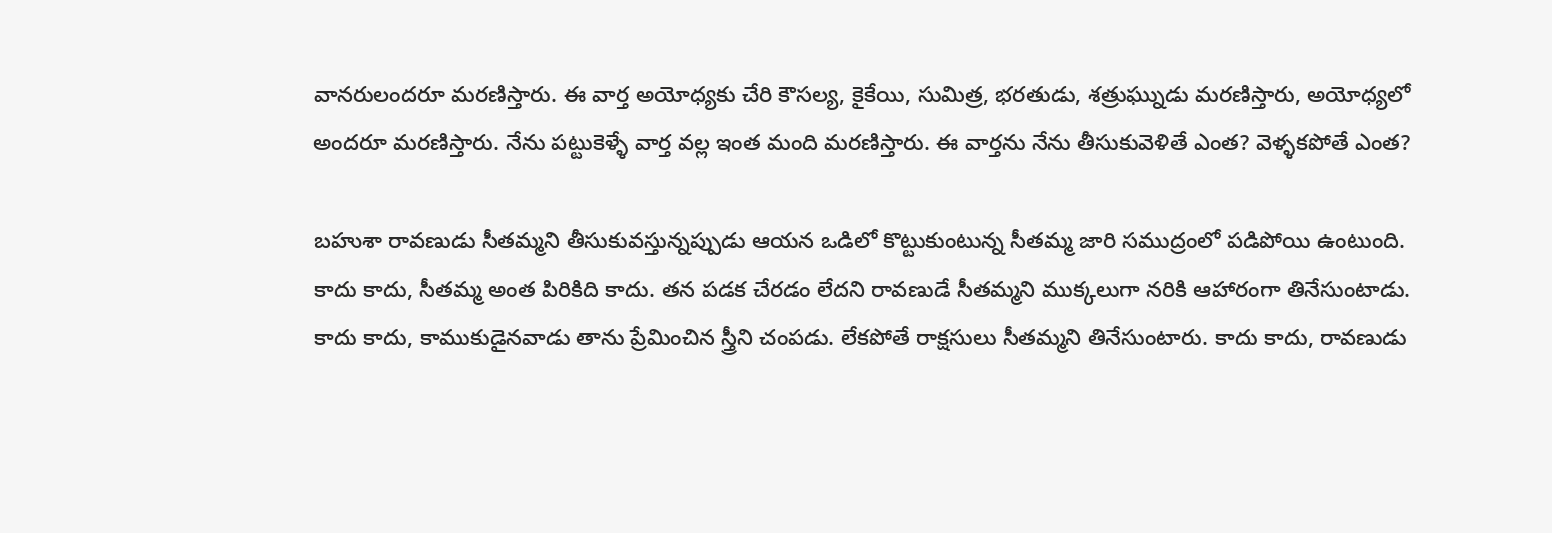వానరులందరూ మరణిస్తారు. ఈ వార్త అయోధ్యకు చేరి కౌసల్య, కైకేయి, సుమిత్ర, భరతుడు, శత్రుఘ్నుడు మరణిస్తారు, అయోధ్యలో అందరూ మరణిస్తారు. నేను పట్టుకెళ్ళే వార్త వల్ల ఇంత మంది మరణిస్తారు. ఈ వార్తను నేను తీసుకువెళితే ఎంత? వెళ్ళకపోతే ఎంత?

బహుశా రావణుడు సీతమ్మని తీసుకువస్తున్నప్పుడు ఆయన ఒడిలో కొట్టుకుంటున్న సీతమ్మ జారి సముద్రంలో పడిపోయి ఉంటుంది. కాదు కాదు, సీతమ్మ అంత పిరికిది కాదు. తన పడక చేరడం లేదని రావణుడే సీతమ్మని ముక్కలుగా నరికి ఆహారంగా తినేసుంటాడు. కాదు కాదు, కాముకుడైనవాడు తాను ప్రేమించిన స్త్రీని చంపడు. లేకపోతే రాక్షసులు సీతమ్మని తినేసుంటారు. కాదు కాదు, రావణుడు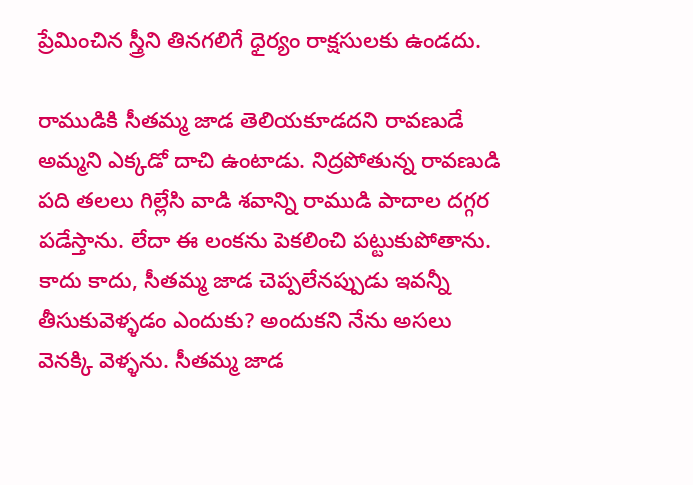ప్రేమించిన స్త్రీని తినగలిగే ధైర్యం రాక్షసులకు ఉండదు.

రాముడికి సీతమ్మ జాడ తెలియకూడదని రావణుడే అమ్మని ఎక్కడో దాచి ఉంటాడు. నిద్రపోతున్న రావణుడి పది తలలు గిల్లేసి వాడి శవాన్ని రాముడి పాదాల దగ్గర పడేస్తాను. లేదా ఈ లంకను పెకలించి పట్టుకుపోతాను. కాదు కాదు, సీతమ్మ జాడ చెప్పలేనప్పుడు ఇవన్నీ తీసుకువెళ్ళడం ఎందుకు? అందుకని నేను అసలు వెనక్కి వెళ్ళను. సీతమ్మ జాడ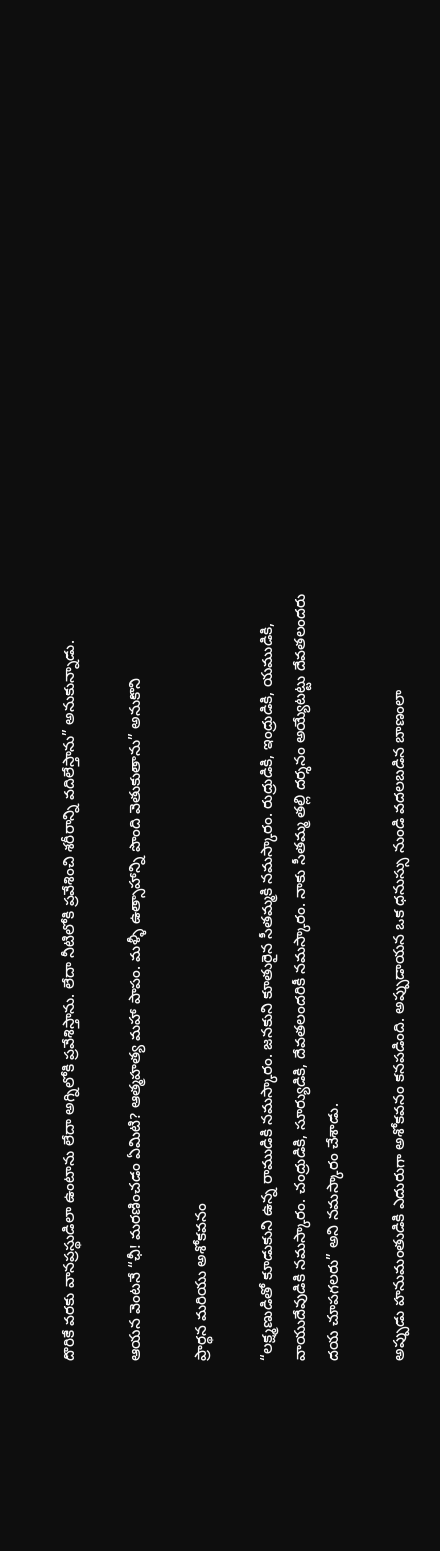దొరికే వరకు వానప్రస్థుడిలా ఉంటాను లేదా అగ్నిలోకి ప్రవేశిస్తాను. లేదా నీటిలోకి ప్రవేశించి శరీరాన్ని వదిలేస్తాను” అనుకున్నాడు.

ఆయన వెంటనే “ఛీ! మరణించడం ఏమిటి? ఆత్మహత్య మహా పాపం. మళ్ళీ ఉత్సాహాన్ని పొంది వెతుకుతాను” అనుకొని

ప్రార్థన మరియు అశోకవనం

“లక్ష్మణుడితో కూడుకుని ఉన్న రాముడికి నమస్కారం. జనకుని కూతురైన సీతమ్మకి నమస్కారం. రుద్రుడికి, ఇంద్రుడికి, యముడికి, వాయుదేవుడికి నమస్కారం. చంద్రుడికి, సూర్యుడికి, దేవతలందరికీ నమస్కారం. నాకు సీతమ్మ తల్లి దర్శనం అయ్యేటట్టు దేవతలందరు దయ చూపగలరు” అని నమస్కారం చేశాడు.

అప్పుడు హనుమంతుడికి ఎదురుగా అశోకవనం కనపడింది. అప్పుడాయన ఒక ధనుస్సు నుండి వదలబడిన బాణంలా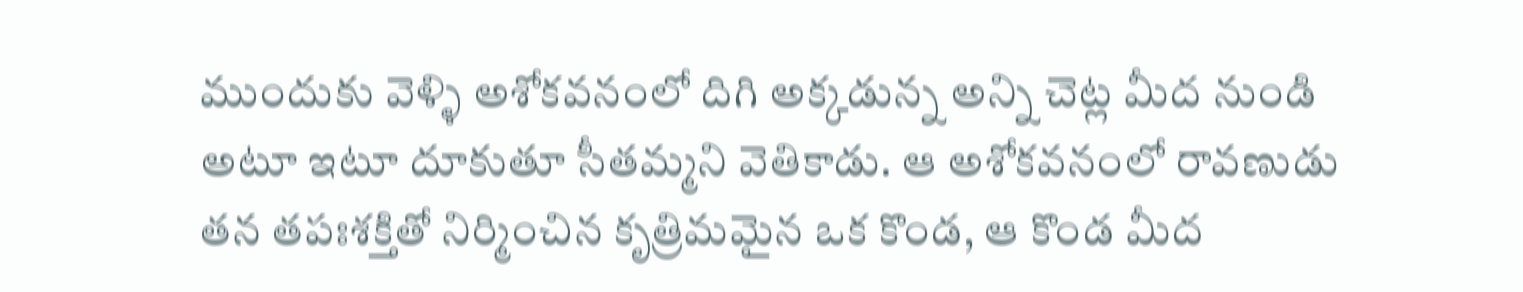ముందుకు వెళ్ళి అశోకవనంలో దిగి అక్కడున్న అన్ని చెట్ల మీద నుండి అటూ ఇటూ దూకుతూ సీతమ్మని వెతికాడు. ఆ అశోకవనంలో రావణుడు తన తపఃశక్తితో నిర్మించిన కృత్రిమమైన ఒక కొండ, ఆ కొండ మీద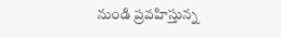నుండి ప్రవహిస్తున్న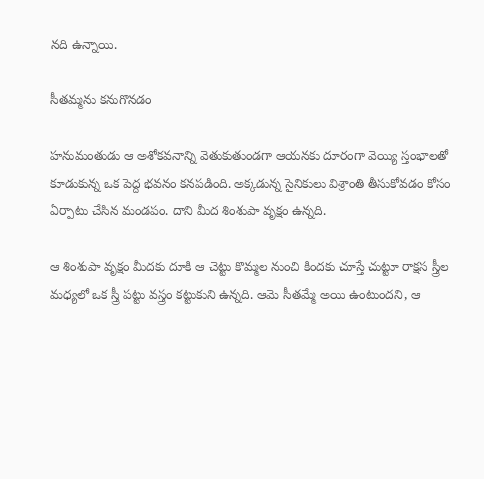నది ఉన్నాయి.

సీతమ్మను కనుగొనడం

హనుమంతుడు ఆ అశోకవనాన్ని వెతుకుతుండగా ఆయనకు దూరంగా వెయ్యి స్తంభాలతో కూడుకున్న ఒక పెద్ద భవనం కనపడింది. అక్కడున్న సైనికులు విశ్రాంతి తీసుకోవడం కోసం ఏర్పాటు చేసిన మండపం. దాని మీద శింశుపా వృక్షం ఉన్నది.

ఆ శింశుపా వృక్షం మీదకు దూకి ఆ చెట్టు కొమ్మల నుంచి కిందకు చూస్తే చుట్టూ రాక్షస స్త్రీల మధ్యలో ఒక స్త్రీ పట్టు వస్త్రం కట్టుకుని ఉన్నది. ఆమె సీతమ్మే అయి ఉంటుందని, ఆ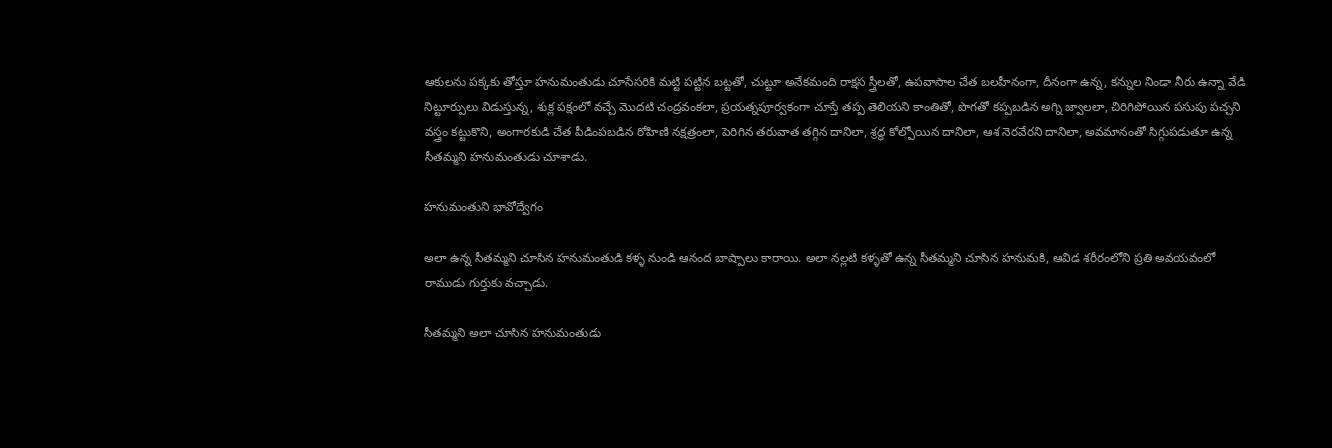ఆకులను పక్కకు తోస్తూ హనుమంతుడు చూసేసరికి మట్టి పట్టిన బట్టతో, చుట్టూ అనేకమంది రాక్షస స్త్రీలతో, ఉపవాసాల చేత బలహీనంగా, దీనంగా ఉన్న, కన్నుల నిండా నీరు ఉన్నా వేడి నిట్టూర్పులు విడుస్తున్న, శుక్ల పక్షంలో వచ్చే మొదటి చంద్రవంకలా, ప్రయత్నపూర్వకంగా చూస్తే తప్ప తెలియని కాంతితో, పొగతో కప్పబడిన అగ్ని జ్వాలలా, చిరిగిపోయిన పసుపు పచ్చని వస్త్రం కట్టుకొని, అంగారకుడి చేత పీడింపబడిన రోహిణి నక్షత్రంలా, పెరిగిన తరువాత తగ్గిన దానిలా, శ్రద్ధ కోల్పోయిన దానిలా, ఆశ నెరవేరని దానిలా, అవమానంతో సిగ్గుపడుతూ ఉన్న సీతమ్మని హనుమంతుడు చూశాడు.

హనుమంతుని భావోద్వేగం

అలా ఉన్న సీతమ్మని చూసిన హనుమంతుడి కళ్ళ నుండి ఆనంద బాష్పాలు కారాయి. అలా నల్లటి కళ్ళతో ఉన్న సీతమ్మని చూసిన హనుమకి, ఆవిడ శరీరంలోని ప్రతి అవయవంలో రాముడు గుర్తుకు వచ్చాడు.

సీతమ్మని అలా చూసిన హనుమంతుడు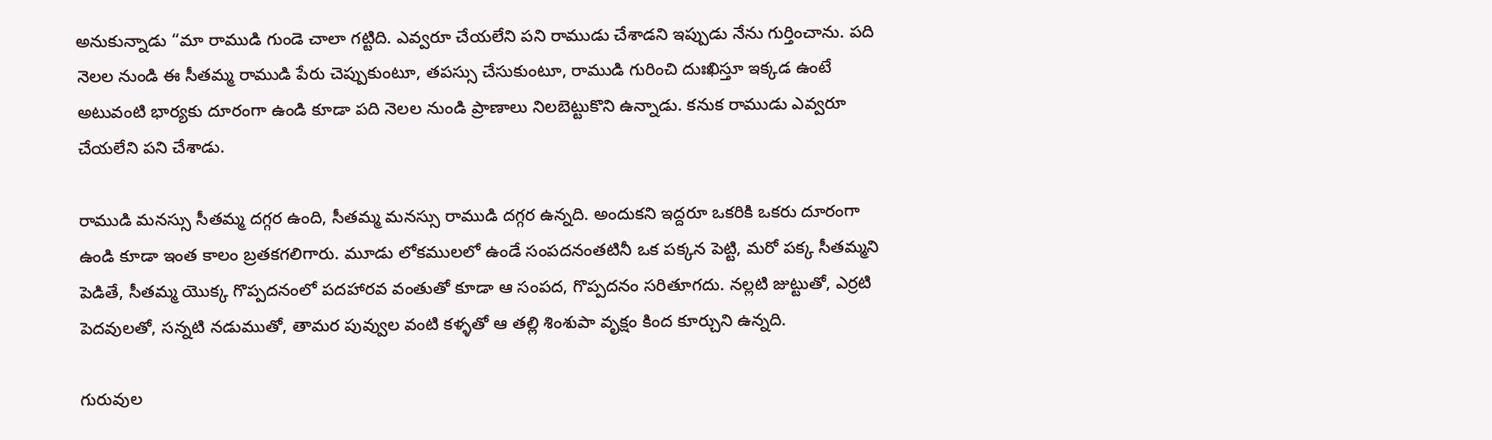అనుకున్నాడు “మా రాముడి గుండె చాలా గట్టిది. ఎవ్వరూ చేయలేని పని రాముడు చేశాడని ఇప్పుడు నేను గుర్తించాను. పది నెలల నుండి ఈ సీతమ్మ రాముడి పేరు చెప్పుకుంటూ, తపస్సు చేసుకుంటూ, రాముడి గురించి దుఃఖిస్తూ ఇక్కడ ఉంటే అటువంటి భార్యకు దూరంగా ఉండి కూడా పది నెలల నుండి ప్రాణాలు నిలబెట్టుకొని ఉన్నాడు. కనుక రాముడు ఎవ్వరూ చేయలేని పని చేశాడు.

రాముడి మనస్సు సీతమ్మ దగ్గర ఉంది, సీతమ్మ మనస్సు రాముడి దగ్గర ఉన్నది. అందుకని ఇద్దరూ ఒకరికి ఒకరు దూరంగా ఉండి కూడా ఇంత కాలం బ్రతకగలిగారు. మూడు లోకములలో ఉండే సంపదనంతటినీ ఒక పక్కన పెట్టి, మరో పక్క సీతమ్మని పెడితే, సీతమ్మ యొక్క గొప్పదనంలో పదహారవ వంతుతో కూడా ఆ సంపద, గొప్పదనం సరితూగదు. నల్లటి జుట్టుతో, ఎర్రటి పెదవులతో, సన్నటి నడుముతో, తామర పువ్వుల వంటి కళ్ళతో ఆ తల్లి శింశుపా వృక్షం కింద కూర్చుని ఉన్నది.

గురువుల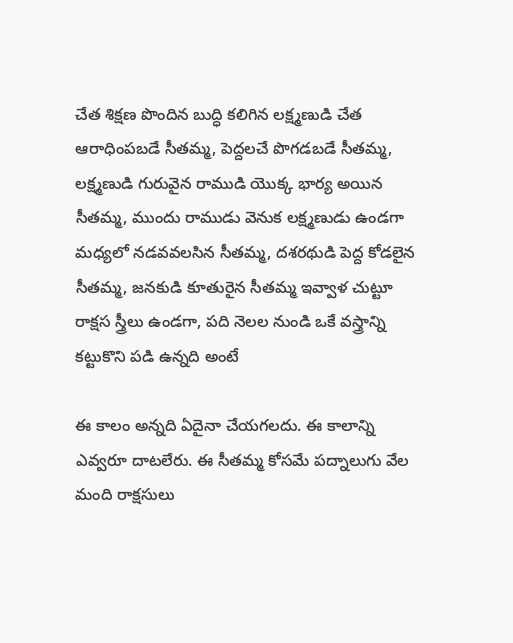చేత శిక్షణ పొందిన బుద్ధి కలిగిన లక్ష్మణుడి చేత ఆరాధింపబడే సీతమ్మ, పెద్దలచే పొగడబడే సీతమ్మ, లక్ష్మణుడి గురువైన రాముడి యొక్క భార్య అయిన సీతమ్మ, ముందు రాముడు వెనుక లక్ష్మణుడు ఉండగా మధ్యలో నడవవలసిన సీతమ్మ, దశరథుడి పెద్ద కోడలైన సీతమ్మ, జనకుడి కూతురైన సీతమ్మ ఇవ్వాళ చుట్టూ రాక్షస స్త్రీలు ఉండగా, పది నెలల నుండి ఒకే వస్త్రాన్ని కట్టుకొని పడి ఉన్నది అంటే

ఈ కాలం అన్నది ఏదైనా చేయగలదు. ఈ కాలాన్ని ఎవ్వరూ దాటలేరు. ఈ సీతమ్మ కోసమే పద్నాలుగు వేల మంది రాక్షసులు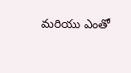మరియు ఎంతో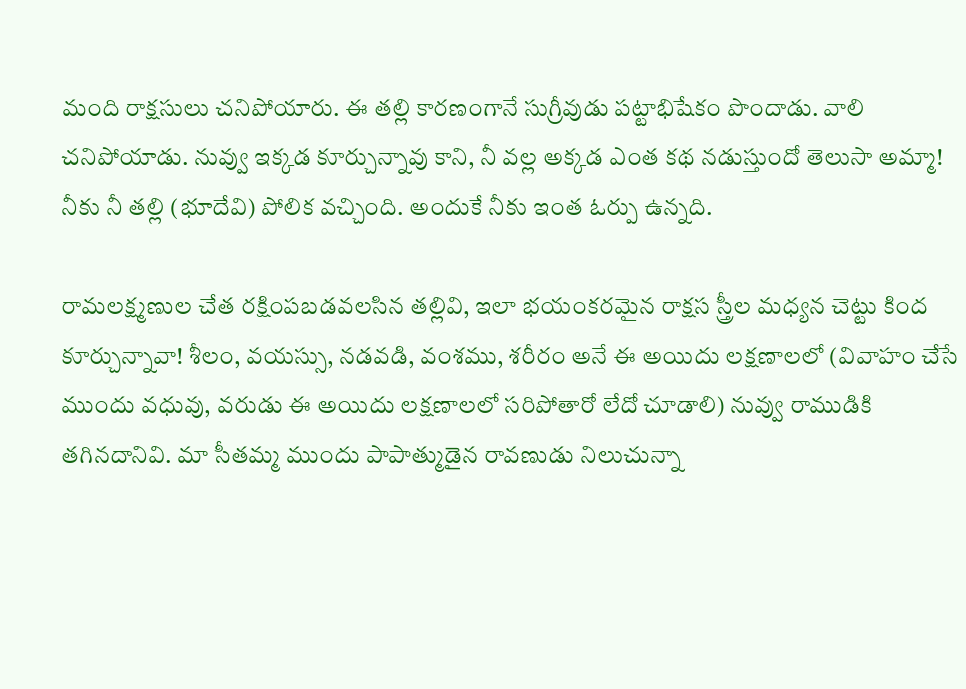మంది రాక్షసులు చనిపోయారు. ఈ తల్లి కారణంగానే సుగ్రీవుడు పట్టాభిషేకం పొందాడు. వాలి చనిపోయాడు. నువ్వు ఇక్కడ కూర్చున్నావు కాని, నీ వల్ల అక్కడ ఎంత కథ నడుస్తుందో తెలుసా అమ్మా! నీకు నీ తల్లి (భూదేవి) పోలిక వచ్చింది. అందుకే నీకు ఇంత ఓర్పు ఉన్నది.

రామలక్ష్మణుల చేత రక్షింపబడవలసిన తల్లివి, ఇలా భయంకరమైన రాక్షస స్త్రీల మధ్యన చెట్టు కింద కూర్చున్నావా! శీలం, వయస్సు, నడవడి, వంశము, శరీరం అనే ఈ అయిదు లక్షణాలలో (వివాహం చేసే ముందు వధువు, వరుడు ఈ అయిదు లక్షణాలలో సరిపోతారో లేదో చూడాలి) నువ్వు రాముడికి తగినదానివి. మా సీతమ్మ ముందు పాపాత్ముడైన రావణుడు నిలుచున్నా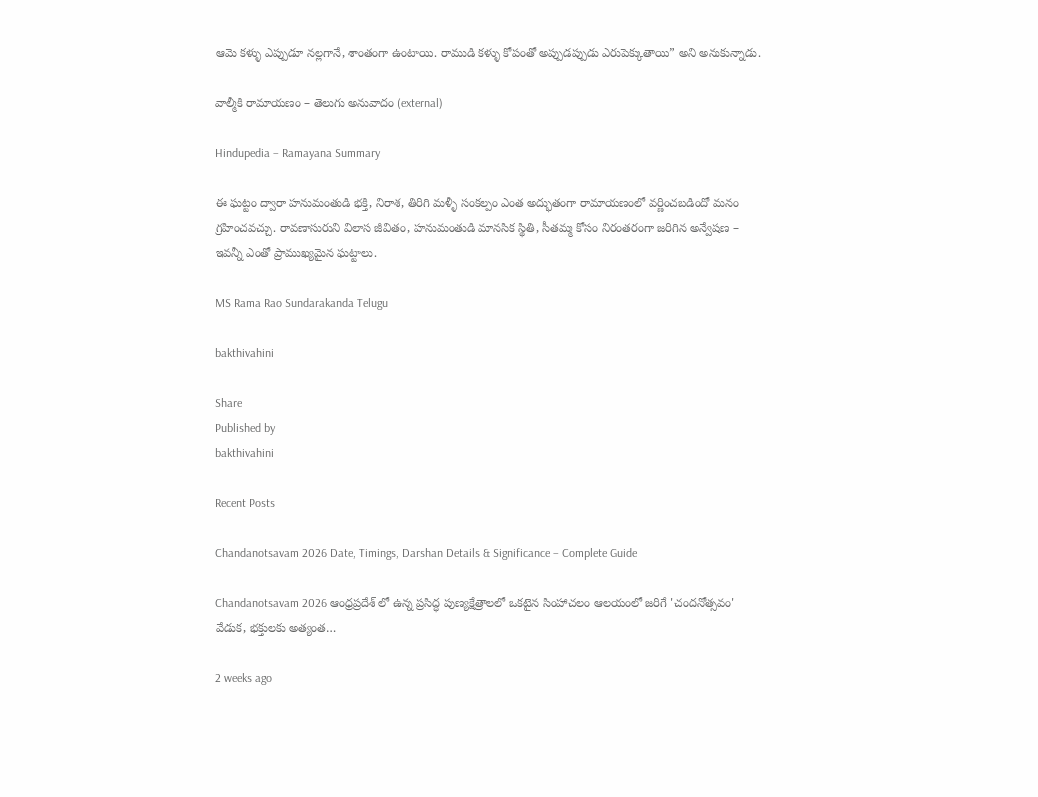ఆమె కళ్ళు ఎప్పుడూ నల్లగానే, శాంతంగా ఉంటాయి. రాముడి కళ్ళు కోపంతో అప్పుడప్పుడు ఎరుపెక్కుతాయి” అని అనుకున్నాడు.

వాల్మీకి రామాయణం – తెలుగు అనువాదం (external)

Hindupedia – Ramayana Summary

ఈ ఘట్టం ద్వారా హనుమంతుడి భక్తి, నిరాశ, తిరిగి మళ్ళీ సంకల్పం ఎంత అద్భుతంగా రామాయణంలో వర్ణించబడిందో మనం గ్రహించవచ్చు. రావణాసురుని విలాస జీవితం, హనుమంతుడి మానసిక స్థితి, సీతమ్మ కోసం నిరంతరంగా జరిగిన అన్వేషణ – ఇవన్నీ ఎంతో ప్రాముఖ్యమైన ఘట్టాలు.

MS Rama Rao Sundarakanda Telugu

bakthivahini

Share
Published by
bakthivahini

Recent Posts

Chandanotsavam 2026 Date, Timings, Darshan Details & Significance – Complete Guide

Chandanotsavam 2026 ఆంధ్రప్రదేశ్ లో ఉన్న ప్రసిద్ధ పుణ్యక్షేత్రాలలో ఒకటైన సింహాచలం ఆలయంలో జరిగే 'చందనోత్సవం' వేడుక, భక్తులకు అత్యంత…

2 weeks ago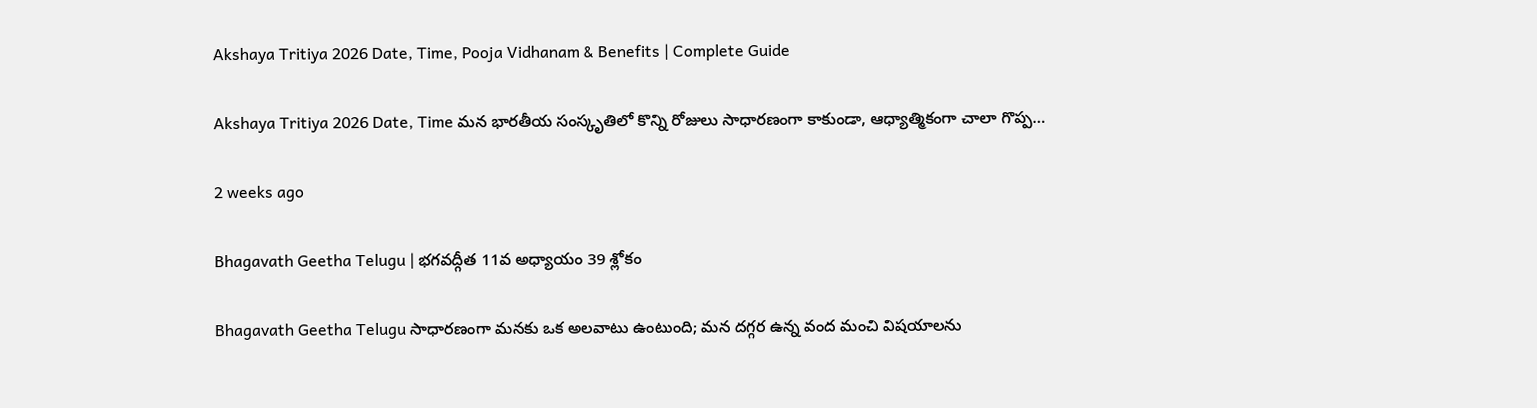Akshaya Tritiya 2026 Date, Time, Pooja Vidhanam & Benefits | Complete Guide

Akshaya Tritiya 2026 Date, Time మన భారతీయ సంస్కృతిలో కొన్ని రోజులు సాధారణంగా కాకుండా, ఆధ్యాత్మికంగా చాలా గొప్ప…

2 weeks ago

Bhagavath Geetha Telugu | భగవద్గీత 11వ అధ్యాయం 39 శ్లోకం

Bhagavath Geetha Telugu సాధారణంగా మనకు ఒక అలవాటు ఉంటుంది; మన దగ్గర ఉన్న వంద మంచి విషయాలను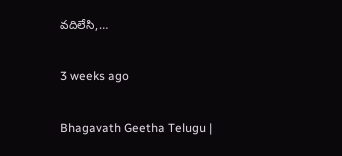వదిలేసి,…

3 weeks ago

Bhagavath Geetha Telugu |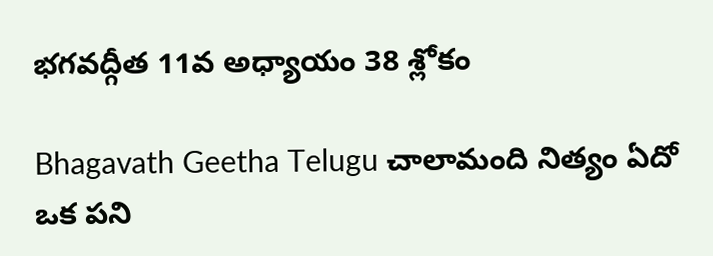భగవద్గీత 11వ అధ్యాయం 38 శ్లోకం

Bhagavath Geetha Telugu చాలామంది నిత్యం ఏదో ఒక పని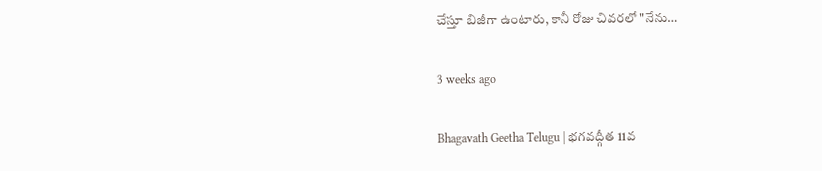చేస్తూ బిజీగా ఉంటారు, కానీ రోజు చివరలో "నేను…

3 weeks ago

Bhagavath Geetha Telugu | భగవద్గీత 11వ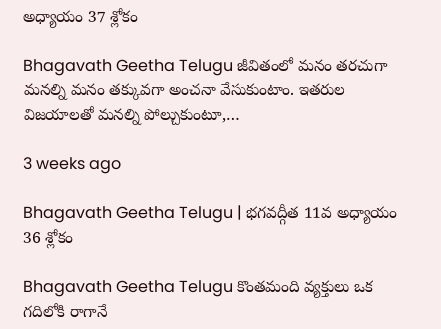అధ్యాయం 37 శ్లోకం

Bhagavath Geetha Telugu జీవితంలో మనం తరచుగా మనల్ని మనం తక్కువగా అంచనా వేసుకుంటాం. ఇతరుల విజయాలతో మనల్ని పోల్చుకుంటూ,…

3 weeks ago

Bhagavath Geetha Telugu | భగవద్గీత 11వ అధ్యాయం 36 శ్లోకం

Bhagavath Geetha Telugu కొంతమంది వ్యక్తులు ఒక గదిలోకి రాగానే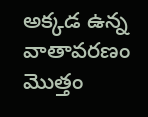అక్కడ ఉన్న వాతావరణం మొత్తం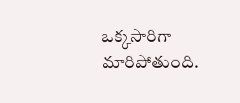ఒక్కసారిగా మారిపోతుంది.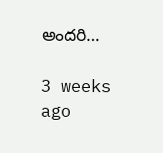అందరి…

3 weeks ago